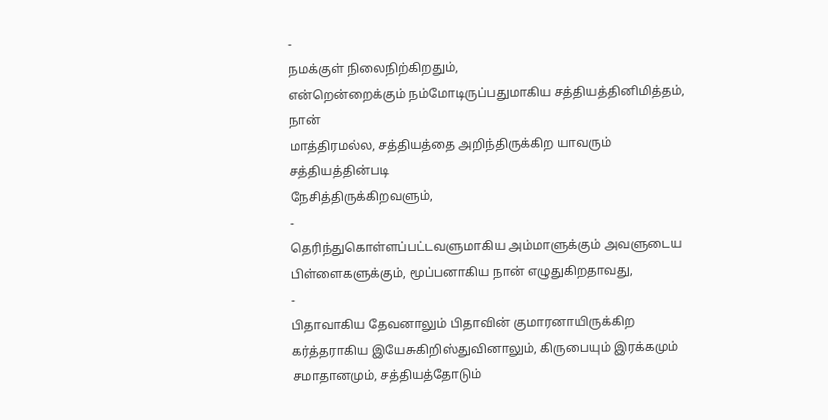-
நமக்குள் நிலைநிற்கிறதும்,
என்றென்றைக்கும் நம்மோடிருப்பதுமாகிய சத்தியத்தினிமித்தம், நான்
மாத்திரமல்ல, சத்தியத்தை அறிந்திருக்கிற யாவரும் சத்தியத்தின்படி
நேசித்திருக்கிறவளும்,
-
தெரிந்துகொள்ளப்பட்டவளுமாகிய அம்மாளுக்கும் அவளுடைய
பிள்ளைகளுக்கும், மூப்பனாகிய நான் எழுதுகிறதாவது,
-
பிதாவாகிய தேவனாலும் பிதாவின் குமாரனாயிருக்கிற
கர்த்தராகிய இயேசுகிறிஸ்துவினாலும், கிருபையும் இரக்கமும்
சமாதானமும், சத்தியத்தோடும்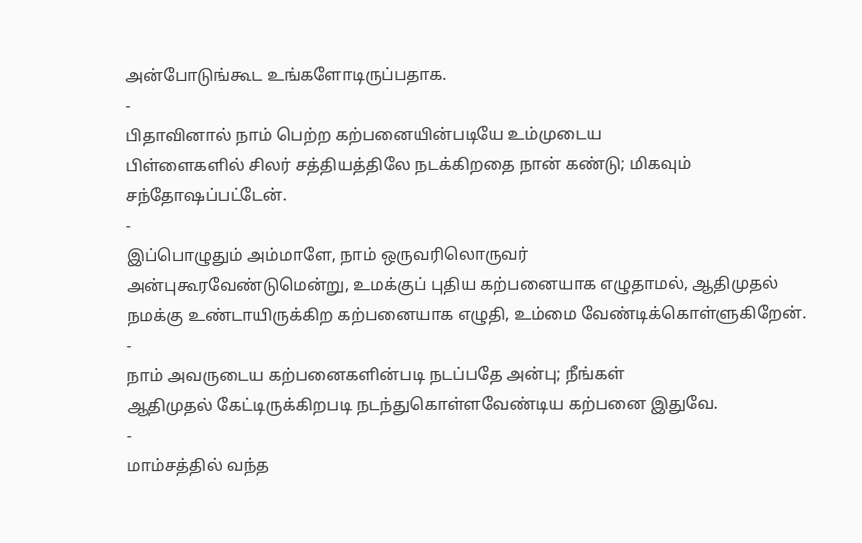அன்போடுங்கூட உங்களோடிருப்பதாக.
-
பிதாவினால் நாம் பெற்ற கற்பனையின்படியே உம்முடைய
பிள்ளைகளில் சிலர் சத்தியத்திலே நடக்கிறதை நான் கண்டு; மிகவும்
சந்தோஷப்பட்டேன்.
-
இப்பொழுதும் அம்மாளே, நாம் ஒருவரிலொருவர்
அன்புகூரவேண்டுமென்று, உமக்குப் புதிய கற்பனையாக எழுதாமல், ஆதிமுதல்
நமக்கு உண்டாயிருக்கிற கற்பனையாக எழுதி, உம்மை வேண்டிக்கொள்ளுகிறேன்.
-
நாம் அவருடைய கற்பனைகளின்படி நடப்பதே அன்பு; நீங்கள்
ஆதிமுதல் கேட்டிருக்கிறபடி நடந்துகொள்ளவேண்டிய கற்பனை இதுவே.
-
மாம்சத்தில் வந்த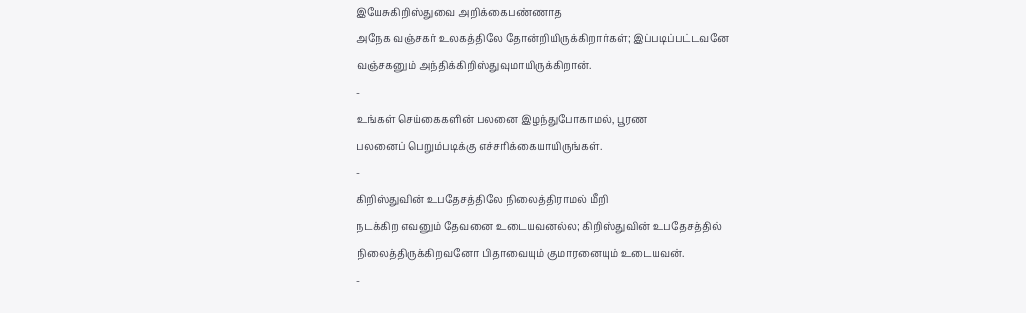இயேசுகிறிஸ்துவை அறிக்கைபண்ணாத
அநேக வஞ்சகர் உலகத்திலே தோன்றியிருக்கிறார்கள்; இப்படிப்பட்டவனே
வஞ்சகனும் அந்திக்கிறிஸ்துவுமாயிருக்கிறான்.
-
உங்கள் செய்கைகளின் பலனை இழந்துபோகாமல், பூரண
பலனைப் பெறும்படிக்கு எச்சரிக்கையாயிருங்கள்.
-
கிறிஸ்துவின் உபதேசத்திலே நிலைத்திராமல் மீறி
நடக்கிற எவனும் தேவனை உடையவனல்ல; கிறிஸ்துவின் உபதேசத்தில்
நிலைத்திருக்கிறவனோ பிதாவையும் குமாரனையும் உடையவன்.
-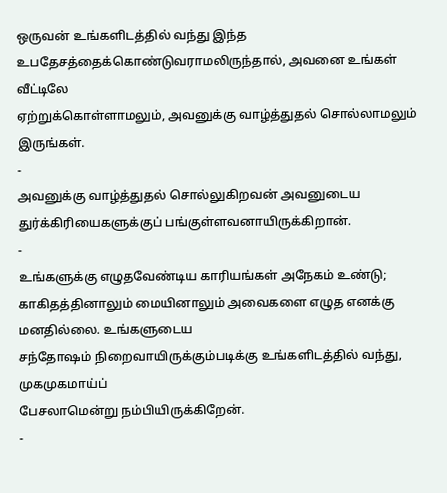ஒருவன் உங்களிடத்தில் வந்து இந்த
உபதேசத்தைக்கொண்டுவராமலிருந்தால், அவனை உங்கள் வீட்டிலே
ஏற்றுக்கொள்ளாமலும், அவனுக்கு வாழ்த்துதல் சொல்லாமலும் இருங்கள்.
-
அவனுக்கு வாழ்த்துதல் சொல்லுகிறவன் அவனுடைய
துர்க்கிரியைகளுக்குப் பங்குள்ளவனாயிருக்கிறான்.
-
உங்களுக்கு எழுதவேண்டிய காரியங்கள் அநேகம் உண்டு;
காகிதத்தினாலும் மையினாலும் அவைகளை எழுத எனக்கு மனதில்லை. உங்களுடைய
சந்தோஷம் நிறைவாயிருக்கும்படிக்கு உங்களிடத்தில் வந்து, முகமுகமாய்ப்
பேசலாமென்று நம்பியிருக்கிறேன்.
-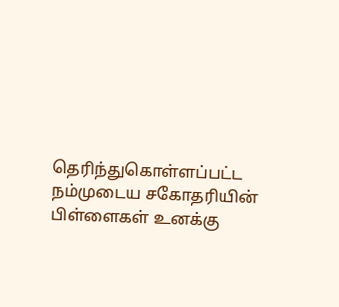தெரிந்துகொள்ளப்பட்ட நம்முடைய சகோதரியின்
பிள்ளைகள் உனக்கு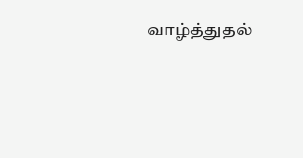வாழ்த்துதல்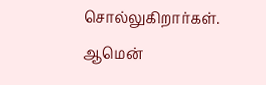சொல்லுகிறார்கள். ஆமென்